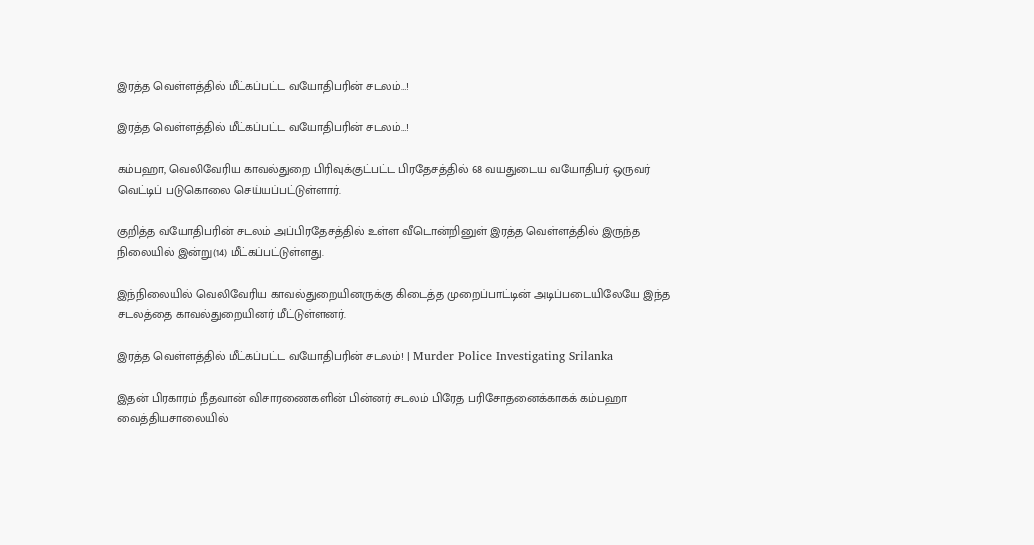இரத்த வெள்ளத்தில் மீட்கப்பட்ட வயோதிபரின் சடலம்…!

இரத்த வெள்ளத்தில் மீட்கப்பட்ட வயோதிபரின் சடலம்…!

கம்பஹா, வெலிவேரிய காவல்துறை பிரிவுக்குட்பட்ட பிரதேசத்தில் 68 வயதுடைய வயோதிபர் ஒருவர் வெட்டிப் படுகொலை செய்யப்பட்டுள்ளார்.

குறித்த வயோதிபரின் சடலம் அப்பிரதேசத்தில் உள்ள வீடொன்றினுள் இரத்த வெள்ளத்தில் இருந்த நிலையில் இன்று(14) மீட்கப்பட்டுள்ளது.

இந்நிலையில் வெலிவேரிய காவல்துறையினருக்கு கிடைத்த முறைப்பாட்டின் அடிப்படையிலேயே இந்த சடலத்தை காவல்துறையினர் மீட்டுள்ளனர்.

இரத்த வெள்ளத்தில் மீட்கப்பட்ட வயோதிபரின் சடலம்! | Murder Police Investigating Srilanka

இதன் பிரகாரம் நீதவான் விசாரணைகளின் பின்னர் சடலம் பிரேத பரிசோதனைக்காகக் கம்பஹா வைத்தியசாலையில்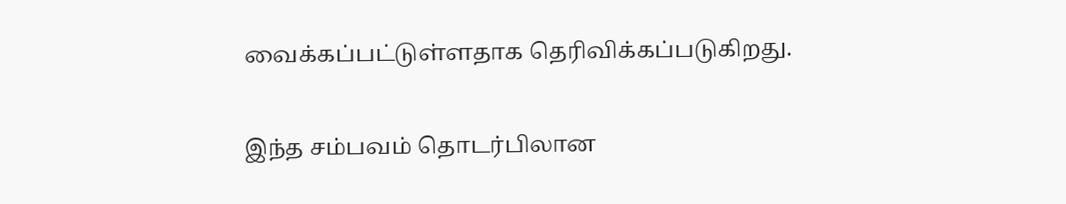வைக்கப்பட்டுள்ளதாக தெரிவிக்கப்படுகிறது.

இந்த சம்பவம் தொடர்பிலான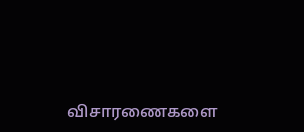விசாரணைகளை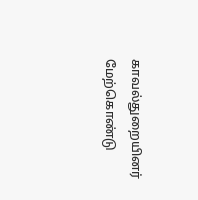காவல்துறையினர் மேற்கொண்டு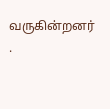வருகின்றனர் .